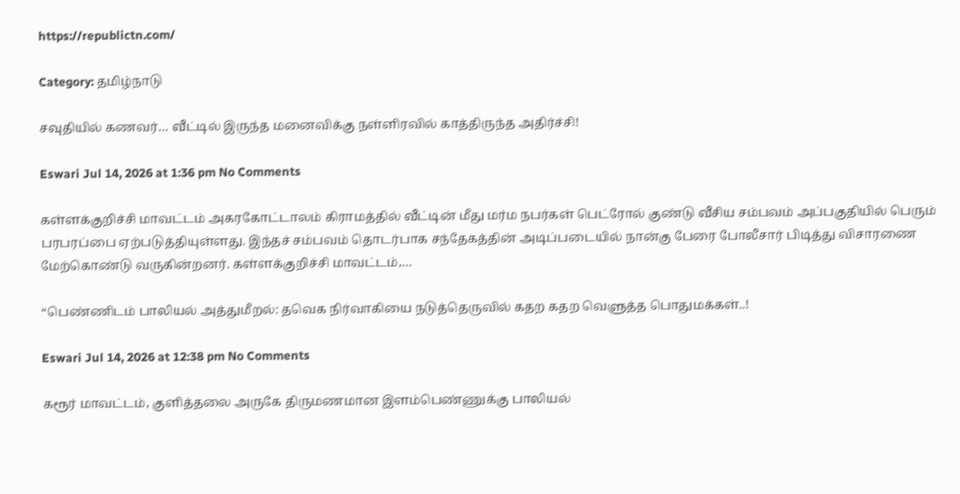https://republictn.com/

Category: தமிழ்நாடு

சவுதியில் கணவர்… வீட்டில் இருந்த மனைவிக்கு நள்ளிரவில் காத்திருந்த அதிர்ச்சி!

Eswari Jul 14, 2026 at 1:36 pm No Comments

கள்ளக்குறிச்சி மாவட்டம் அகரகோட்டாலம் கிராமத்தில் வீட்டின் மீது மர்ம நபர்கள் பெட்ரோல் குண்டு வீசிய சம்பவம் அப்பகுதியில் பெரும் பரபரப்பை ஏற்படுத்தியுள்ளது. இந்தச் சம்பவம் தொடர்பாக சந்தேகத்தின் அடிப்படையில் நான்கு பேரை போலீசார் பிடித்து விசாரணை மேற்கொண்டு வருகின்றனர். கள்ளக்குறிச்சி மாவட்டம்,…

“பெண்ணிடம் பாலியல் அத்துமீறல்: தவெக நிர்வாகியை நடுத்தெருவில் கதற கதற வெளுத்த பொதுமக்கள்..!

Eswari Jul 14, 2026 at 12:38 pm No Comments

கரூர் மாவட்டம், குளித்தலை அருகே திருமணமான இளம்பெண்ணுக்கு பாலியல்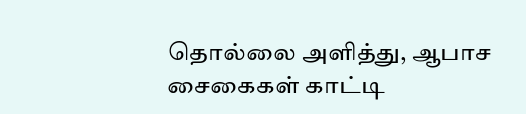தொல்லை அளித்து, ஆபாச சைகைகள் காட்டி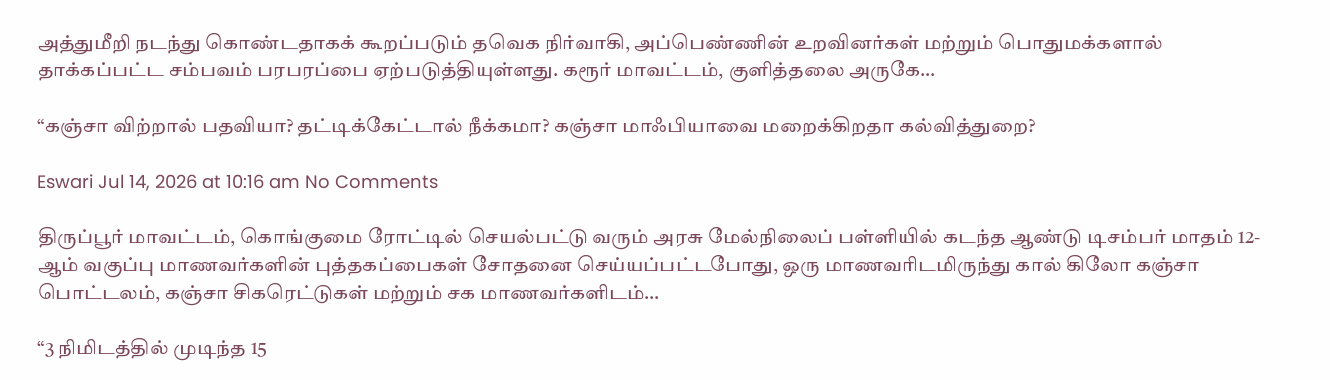அத்துமீறி நடந்து கொண்டதாகக் கூறப்படும் தவெக நிர்வாகி, அப்பெண்ணின் உறவினர்கள் மற்றும் பொதுமக்களால் தாக்கப்பட்ட சம்பவம் பரபரப்பை ஏற்படுத்தியுள்ளது. கரூர் மாவட்டம், குளித்தலை அருகே…

“கஞ்சா விற்றால் பதவியா? தட்டிக்கேட்டால் நீக்கமா? கஞ்சா மாஃபியாவை மறைக்கிறதா கல்வித்துறை?

Eswari Jul 14, 2026 at 10:16 am No Comments

திருப்பூர் மாவட்டம், கொங்குமை ரோட்டில் செயல்பட்டு வரும் அரசு மேல்நிலைப் பள்ளியில் கடந்த ஆண்டு டிசம்பர் மாதம் 12-ஆம் வகுப்பு மாணவர்களின் புத்தகப்பைகள் சோதனை செய்யப்பட்டபோது, ஒரு மாணவரிடமிருந்து கால் கிலோ கஞ்சா பொட்டலம், கஞ்சா சிகரெட்டுகள் மற்றும் சக மாணவர்களிடம்…

“3 நிமிடத்தில் முடிந்த 15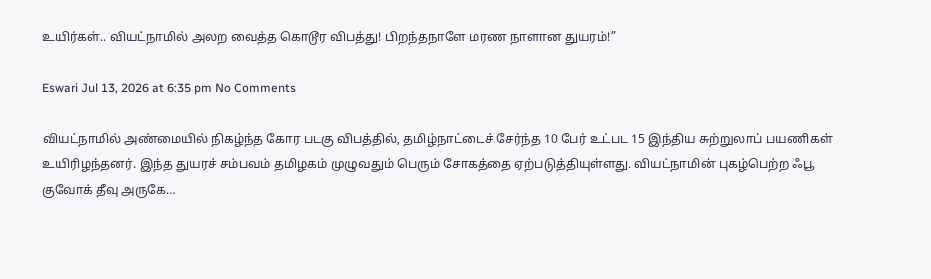உயிர்கள்.. வியட்நாமில் அலற வைத்த கொடூர விபத்து! பிறந்தநாளே மரண நாளான துயரம்!”

Eswari Jul 13, 2026 at 6:35 pm No Comments

வியட்நாமில் அண்மையில் நிகழ்ந்த கோர படகு விபத்தில், தமிழ்நாட்டைச் சேர்ந்த 10 பேர் உட்பட 15 இந்திய சுற்றுலாப் பயணிகள் உயிரிழந்தனர். இந்த துயரச் சம்பவம் தமிழகம் முழுவதும் பெரும் சோகத்தை ஏற்படுத்தியுள்ளது. வியட்நாமின் புகழ்பெற்ற ஃபூ குவோக் தீவு அருகே…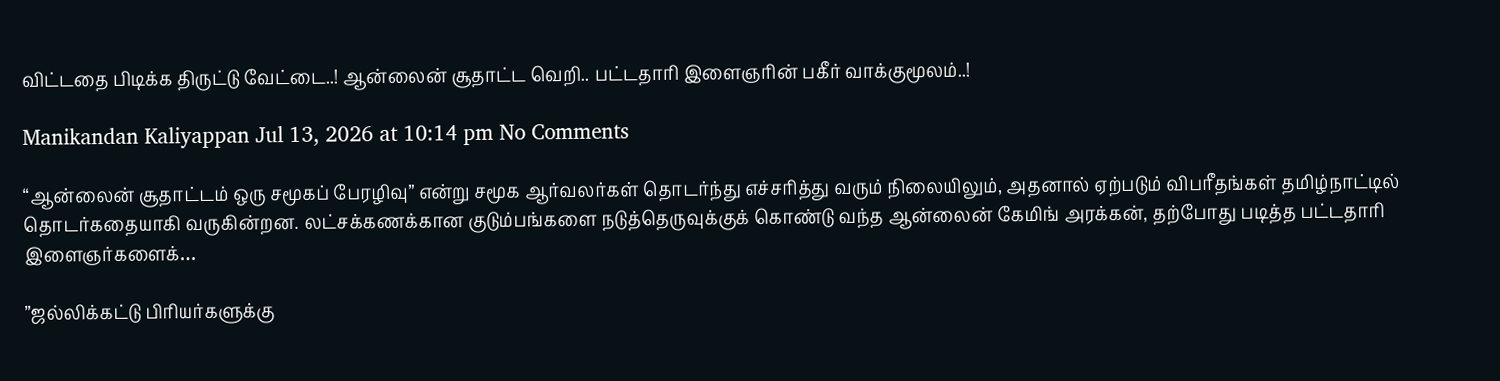விட்டதை பிடிக்க திருட்டு வேட்டை..! ஆன்லைன் சூதாட்ட வெறி.. பட்டதாரி இளைஞரின் பகீர் வாக்குமூலம்..!

Manikandan Kaliyappan Jul 13, 2026 at 10:14 pm No Comments

“ஆன்லைன் சூதாட்டம் ஒரு சமூகப் பேரழிவு” என்று சமூக ஆர்வலர்கள் தொடர்ந்து எச்சரித்து வரும் நிலையிலும், அதனால் ஏற்படும் விபரீதங்கள் தமிழ்நாட்டில் தொடர்கதையாகி வருகின்றன. லட்சக்கணக்கான குடும்பங்களை நடுத்தெருவுக்குக் கொண்டு வந்த ஆன்லைன் கேமிங் அரக்கன், தற்போது படித்த பட்டதாரி இளைஞர்களைக்…

”ஜல்லிக்கட்டு பிரியர்களுக்கு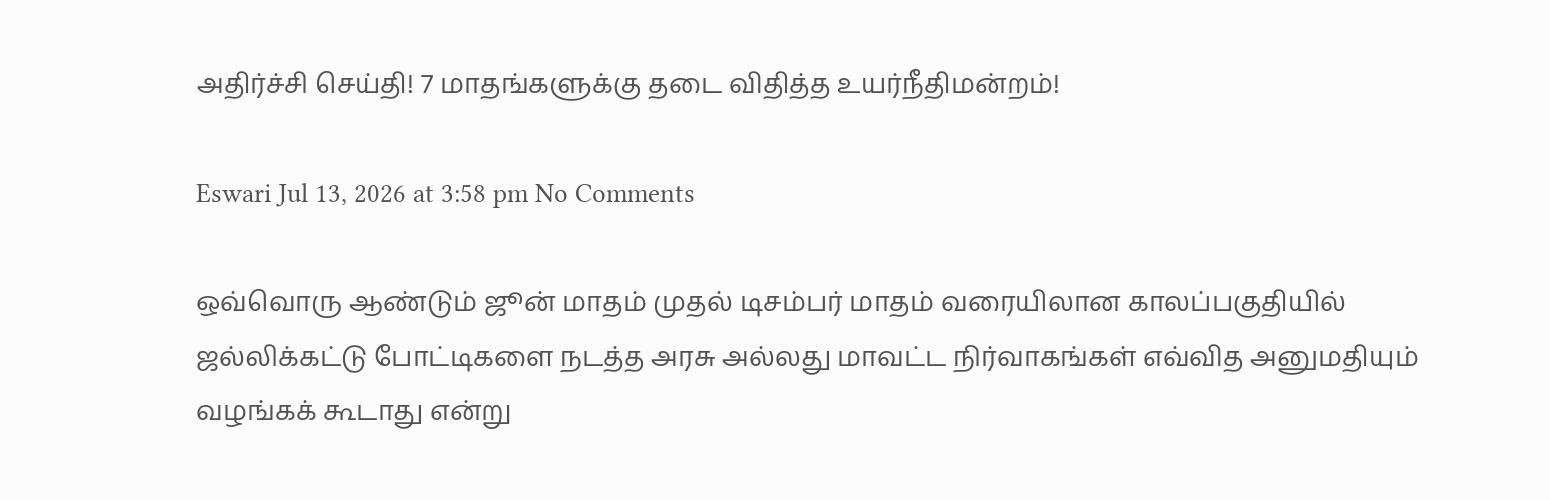அதிர்ச்சி செய்தி! 7 மாதங்களுக்கு தடை விதித்த உயர்நீதிமன்றம்!

Eswari Jul 13, 2026 at 3:58 pm No Comments

ஒவ்வொரு ஆண்டும் ஜூன் மாதம் முதல் டிசம்பர் மாதம் வரையிலான காலப்பகுதியில் ஜல்லிக்கட்டு போட்டிகளை நடத்த அரசு அல்லது மாவட்ட நிர்வாகங்கள் எவ்வித அனுமதியும் வழங்கக் கூடாது என்று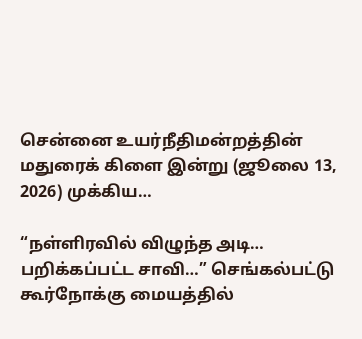சென்னை உயர்நீதிமன்றத்தின் மதுரைக் கிளை இன்று (ஜூலை 13, 2026) முக்கிய…

“நள்ளிரவில் விழுந்த அடி… பறிக்கப்பட்ட சாவி…” செங்கல்பட்டு கூர்நோக்கு மையத்தில்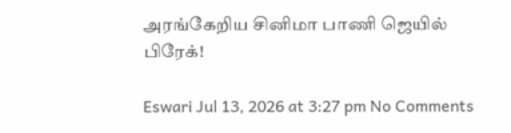அரங்கேறிய சினிமா பாணி ஜெயில் பிரேக்!

Eswari Jul 13, 2026 at 3:27 pm No Comments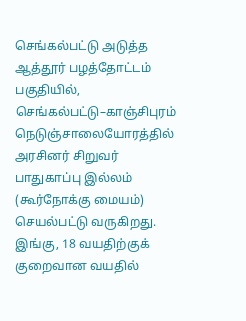செங்கல்பட்டு அடுத்த ஆத்தூர் பழத்தோட்டம் பகுதியில், செங்கல்பட்டு–காஞ்சிபுரம் நெடுஞ்சாலையோரத்தில் அரசினர் சிறுவர் பாதுகாப்பு இல்லம் (கூர்நோக்கு மையம்) செயல்பட்டு வருகிறது. இங்கு, 18 வயதிற்குக் குறைவான வயதில்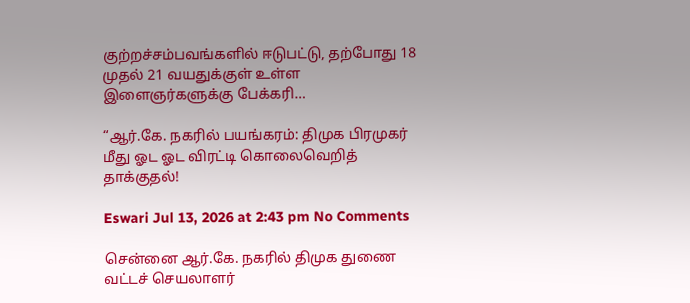குற்றச்சம்பவங்களில் ஈடுபட்டு, தற்போது 18 முதல் 21 வயதுக்குள் உள்ள இளைஞர்களுக்கு பேக்கரி…

“ஆர்.கே. நகரில் பயங்கரம்: திமுக பிரமுகர் மீது ஓட ஓட விரட்டி கொலைவெறித் தாக்குதல்!

Eswari Jul 13, 2026 at 2:43 pm No Comments

சென்னை ஆர்.கே. நகரில் திமுக துணை வட்டச் செயலாளர்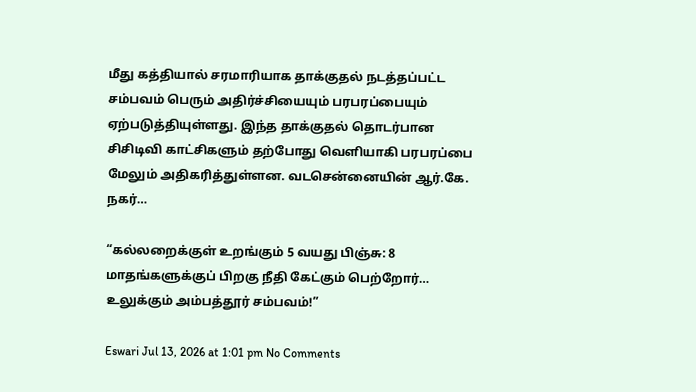மீது கத்தியால் சரமாரியாக தாக்குதல் நடத்தப்பட்ட சம்பவம் பெரும் அதிர்ச்சியையும் பரபரப்பையும் ஏற்படுத்தியுள்ளது. இந்த தாக்குதல் தொடர்பான சிசிடிவி காட்சிகளும் தற்போது வெளியாகி பரபரப்பை மேலும் அதிகரித்துள்ளன. வடசென்னையின் ஆர்.கே. நகர்…

“கல்லறைக்குள் உறங்கும் 5 வயது பிஞ்சு: 8 மாதங்களுக்குப் பிறகு நீதி கேட்கும் பெற்றோர்… உலுக்கும் அம்பத்தூர் சம்பவம்!”

Eswari Jul 13, 2026 at 1:01 pm No Comments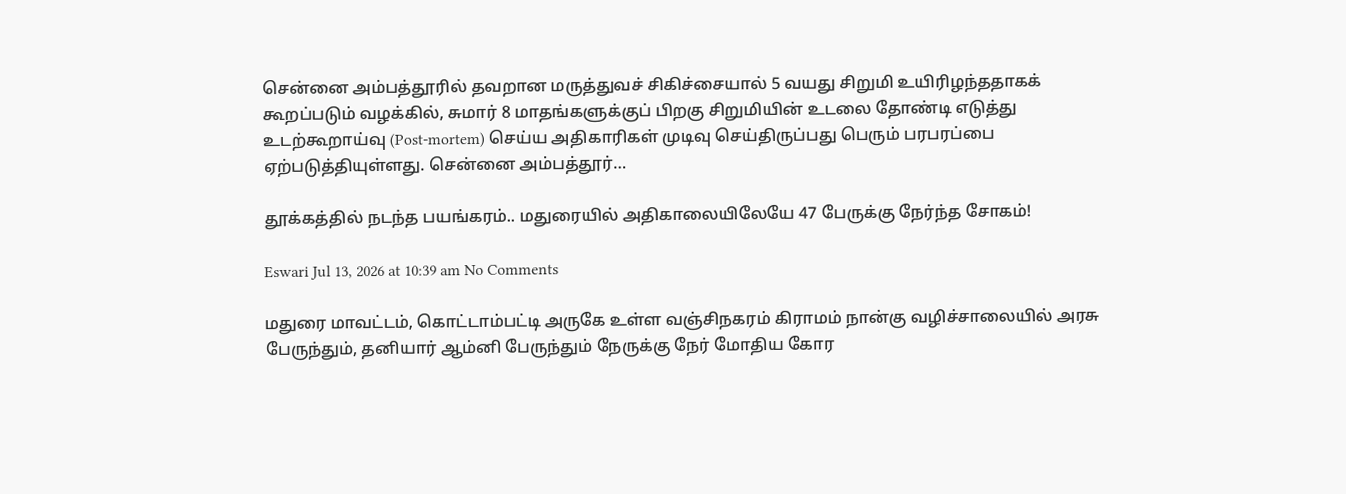சென்னை அம்பத்தூரில் தவறான மருத்துவச் சிகிச்சையால் 5 வயது சிறுமி உயிரிழந்ததாகக் கூறப்படும் வழக்கில், சுமார் 8 மாதங்களுக்குப் பிறகு சிறுமியின் உடலை தோண்டி எடுத்து உடற்கூறாய்வு (Post-mortem) செய்ய அதிகாரிகள் முடிவு செய்திருப்பது பெரும் பரபரப்பை ஏற்படுத்தியுள்ளது. சென்னை அம்பத்தூர்…

தூக்கத்தில் நடந்த பயங்கரம்.. மதுரையில் அதிகாலையிலேயே 47 பேருக்கு நேர்ந்த சோகம்!

Eswari Jul 13, 2026 at 10:39 am No Comments

மதுரை மாவட்டம், கொட்டாம்பட்டி அருகே உள்ள வஞ்சிநகரம் கிராமம் நான்கு வழிச்சாலையில் அரசு பேருந்தும், தனியார் ஆம்னி பேருந்தும் நேருக்கு நேர் மோதிய கோர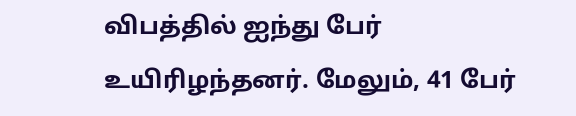விபத்தில் ஐந்து பேர் உயிரிழந்தனர். மேலும், 41 பேர்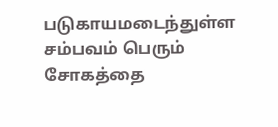படுகாயமடைந்துள்ள சம்பவம் பெரும் சோகத்தை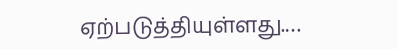ஏற்படுத்தியுள்ளது.…